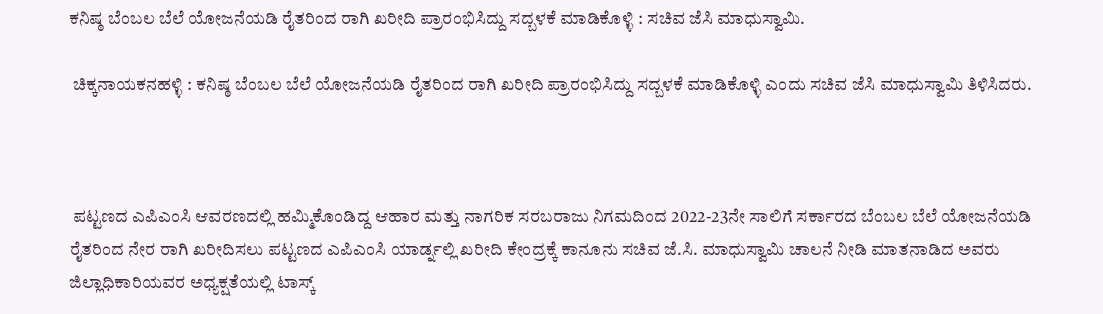ಕನಿಷ್ಠ ಬೆಂಬಲ ಬೆಲೆ ಯೋಜನೆಯಡಿ ರೈತರಿಂದ ರಾಗಿ ಖರೀದಿ ಪ್ರಾರಂಭಿಸಿದ್ದು ಸದ್ಬಳಕೆ ಮಾಡಿಕೊಳ್ಳಿ : ಸಚಿವ ಜೆಸಿ ಮಾಧುಸ್ವಾಮಿ.

 ಚಿಕ್ಕನಾಯಕನಹಳ್ಳಿ : ಕನಿಷ್ಠ ಬೆಂಬಲ ಬೆಲೆ ಯೋಜನೆಯಡಿ ರೈತರಿಂದ ರಾಗಿ ಖರೀದಿ ಪ್ರಾರಂಭಿಸಿದ್ದು ಸದ್ಬಳಕೆ ಮಾಡಿಕೊಳ್ಳಿ ಎಂದು ಸಚಿವ ಜೆಸಿ ಮಾಧುಸ್ವಾಮಿ ತಿಳಿಸಿದರು.



 ಪಟ್ಟಣದ ಎಪಿಎಂಸಿ ಆವರಣದಲ್ಲಿ ಹಮ್ಮಿಕೊಂಡಿದ್ದ ಆಹಾರ ಮತ್ತು ನಾಗರಿಕ ಸರಬರಾಜು ನಿಗಮದಿಂದ 2022-23ನೇ ಸಾಲಿಗೆ ಸರ್ಕಾರದ ಬೆಂಬಲ ಬೆಲೆ ಯೋಜನೆಯಡಿ ರೈತರಿಂದ ನೇರ ರಾಗಿ ಖರೀದಿಸಲು ಪಟ್ಟಣದ ಎಪಿಎಂಸಿ ಯಾರ್ಡ್ನಲ್ಲಿ ಖರೀದಿ ಕೇಂದ್ರಕ್ಕೆ ಕಾನೂನು ಸಚಿವ ಜೆ.ಸಿ. ಮಾಧುಸ್ವಾಮಿ ಚಾಲನೆ ನೀಡಿ ಮಾತನಾಡಿದ ಅವರು ಜಿಲ್ಲಾಧಿಕಾರಿಯವರ ಅಧ್ಯಕ್ಷತೆಯಲ್ಲಿ ಟಾಸ್ಕ್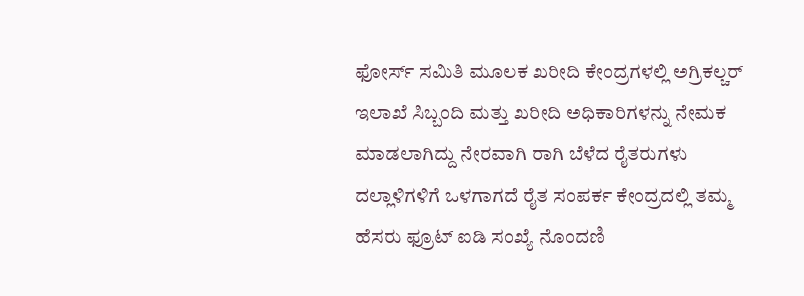ಫೋರ್ಸ್ ಸಮಿತಿ ಮೂಲಕ ಖರೀದಿ ಕೇಂದ್ರಗಳಲ್ಲಿ ಅಗ್ರಿಕಲ್ಚರ್ ಇಲಾಖೆ ಸಿಬ್ಬಂದಿ ಮತ್ತು ಖರೀದಿ ಅಧಿಕಾರಿಗಳನ್ನು ನೇಮಕ ಮಾಡಲಾಗಿದ್ದು ನೇರವಾಗಿ ರಾಗಿ ಬೆಳೆದ ರೈತರುಗಳು ದಲ್ಲಾಳಿಗಳಿಗೆ ಒಳಗಾಗದೆ ರೈತ ಸಂಪರ್ಕ ಕೇಂದ್ರದಲ್ಲಿ ತಮ್ಮ ಹೆಸರು ಫ್ರೂಟ್ ಐಡಿ ಸಂಖ್ಯೆ ನೊಂದಣಿ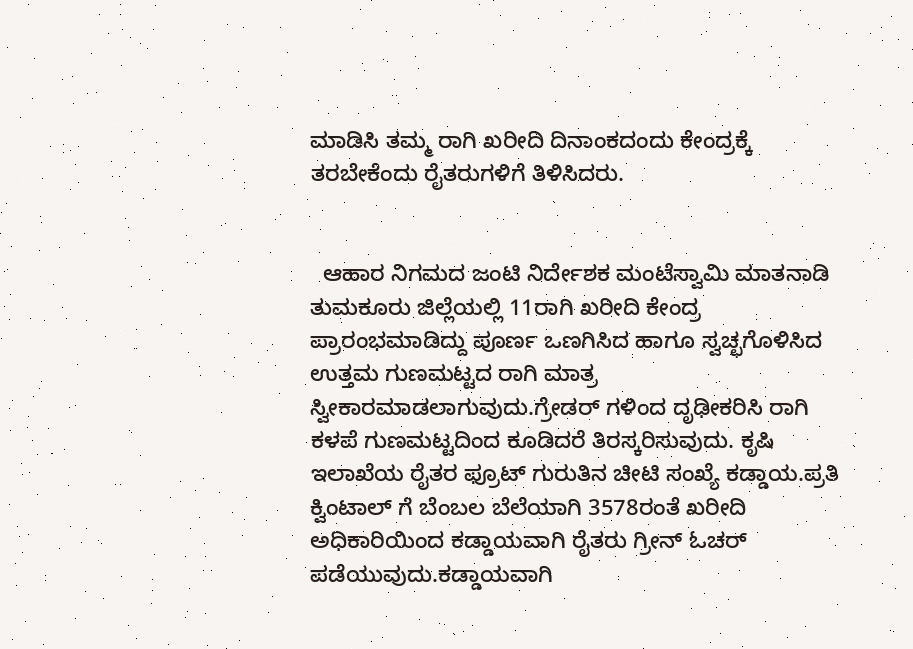ಮಾಡಿಸಿ ತಮ್ಮ ರಾಗಿ ಖರೀದಿ ದಿನಾಂಕದಂದು ಕೇಂದ್ರಕ್ಕೆ ತರಬೇಕೆಂದು ರೈತರುಗಳಿಗೆ ತಿಳಿಸಿದರು.


  ಆಹಾರ ನಿಗಮದ ಜಂಟಿ ನಿರ್ದೇಶಕ ಮಂಟೆಸ್ವಾಮಿ ಮಾತನಾಡಿ ತುಮಕೂರು ಜಿಲ್ಲೆಯಲ್ಲಿ 11ರಾಗಿ ಖರೀದಿ ಕೇಂದ್ರ ಪ್ರಾರಂಭಮಾಡಿದ್ದು ಪೂರ್ಣ ಒಣಗಿಸಿದ ಹಾಗೂ ಸ್ವಚ್ಛಗೊಳಿಸಿದ ಉತ್ತಮ ಗುಣಮಟ್ಟದ ರಾಗಿ ಮಾತ್ರ ಸ್ವೀಕಾರಮಾಡಲಾಗುವುದು.ಗ್ರೇಡರ್ ಗಳಿಂದ ದೃಢೀಕರಿಸಿ ರಾಗಿ ಕಳಪೆ ಗುಣಮಟ್ಟದಿಂದ ಕೂಡಿದರೆ ತಿರಸ್ಕರಿಸುವುದು. ಕೃಷಿ ಇಲಾಖೆಯ ರೈತರ ಫ್ರೂಟ್ ಗುರುತಿನ ಚೀಟಿ ಸಂಖ್ಯೆ ಕಡ್ಡಾಯ.ಪ್ರತಿ ಕ್ವಿಂಟಾಲ್ ಗೆ ಬೆಂಬಲ ಬೆಲೆಯಾಗಿ 3578ರಂತೆ ಖರೀದಿ ಅಧಿಕಾರಿಯಿಂದ ಕಡ್ಡಾಯವಾಗಿ ರೈತರು ಗ್ರೀನ್ ಓಚರ್ ಪಡೆಯುವುದು.ಕಡ್ಡಾಯವಾಗಿ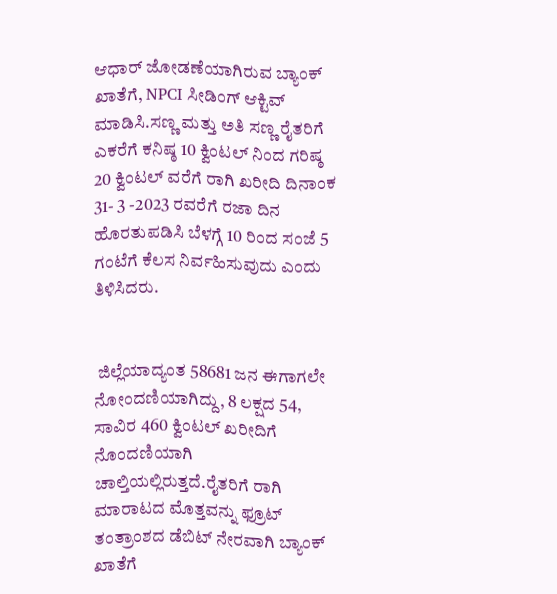ಆಧಾರ್ ಜೋಡಣೆಯಾಗಿರುವ ಬ್ಯಾಂಕ್ ಖಾತೆಗೆ, NPCI ಸೀಡಿಂಗ್ ಆಕ್ಟಿವ್ ಮಾಡಿಸಿ.ಸಣ್ಣ ಮತ್ತು ಅತಿ ಸಣ್ಣ ರೈತರಿಗೆ ಎಕರೆಗೆ ಕನಿಷ್ಠ 10 ಕ್ವಿಂಟಲ್ ನಿಂದ ಗರಿಷ್ಠ 20 ಕ್ವಿಂಟಲ್ ವರೆಗೆ ರಾಗಿ ಖರೀದಿ ದಿನಾಂಕ 31- 3 -2023 ರವರೆಗೆ ರಜಾ ದಿನ ಹೊರತುಪಡಿಸಿ ಬೆಳಗ್ಗೆ 10 ರಿಂದ ಸಂಜೆ 5 ಗಂಟೆಗೆ ಕೆಲಸ ನಿರ್ವಹಿಸುವುದು ಎಂದು ತಿಳಿಸಿದರು.


 ಜಿಲ್ಲೆಯಾದ್ಯಂತ 58681 ಜನ ಈಗಾಗಲೇ ನೋಂದಣಿಯಾಗಿದ್ದು, 8 ಲಕ್ಷದ 54, ಸಾವಿರ 460 ಕ್ವಿಂಟಲ್ ಖರೀದಿಗೆ ನೊಂದಣಿಯಾಗಿ ಚಾಲ್ತಿಯಲ್ಲಿರುತ್ತದೆ.ರೈತರಿಗೆ ರಾಗಿ ಮಾರಾಟದ ಮೊತ್ತವನ್ನು ಫ್ರೂಟ್ ತಂತ್ರಾಂಶದ ಡೆಬಿಟ್ ನೇರವಾಗಿ ಬ್ಯಾಂಕ್ ಖಾತೆಗೆ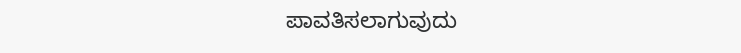ಪಾವತಿಸಲಾಗುವುದು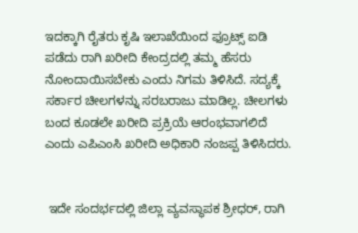ಇದಕ್ಕಾಗಿ ರೈತರು ಕೃಷಿ ಇಲಾಖೆಯಿಂದ ಫ್ರೂಟ್ಸ್ ಐಡಿ ಪಡೆದು ರಾಗಿ ಖರೀದಿ ಕೇಂದ್ರದಲ್ಲಿ ತಮ್ಮ ಹೆಸರು ನೋಂದಾಯಿಸಬೇಕು ಎಂದು ನಿಗಮ ತಿಳಿಸಿದೆ. ಸದ್ಯಕ್ಕೆ ಸರ್ಕಾರ ಚೀಲಗಳನ್ನು ಸರಬರಾಜು ಮಾಡಿಲ್ಲ. ಚೀಲಗಳು ಬಂದ ಕೂಡಲೇ ಖರೀದಿ ಪ್ರಕ್ರಿಯೆ ಆರಂಭವಾಗಲಿದೆ ಎಂದು ಎಪಿಎಂಸಿ ಖರೀದಿ ಅಧಿಕಾರಿ ನಂಜಪ್ಪ ತಿಳಿಸಿದರು.


 ಇದೇ ಸಂದರ್ಭದಲ್ಲಿ ಜಿಲ್ಲಾ ವ್ಯವಸ್ಥಾಪಕ ಶ್ರೀಧರ್, ರಾಗಿ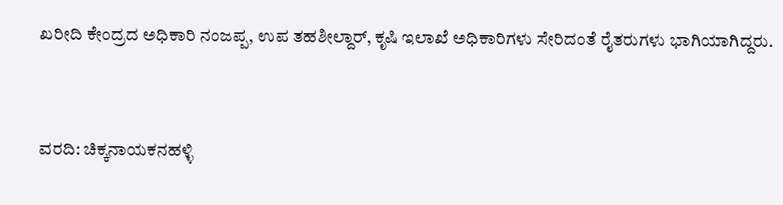ಖರೀದಿ ಕೇಂದ್ರದ ಅಧಿಕಾರಿ ನಂಜಪ್ಪ, ಉಪ ತಹಶೀಲ್ದಾರ್, ಕೃಷಿ ಇಲಾಖೆ ಅಧಿಕಾರಿಗಳು ಸೇರಿದಂತೆ ರೈತರುಗಳು ಭಾಗಿಯಾಗಿದ್ದರು.



ವರದಿ: ಚಿಕ್ಕನಾಯಕನಹಳ್ಳಿ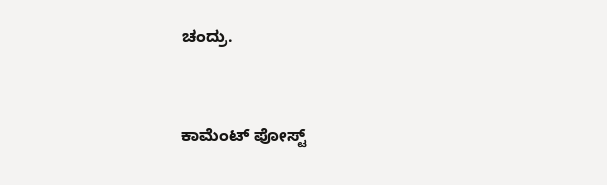ಚಂದ್ರು.


ಕಾಮೆಂಟ್‌‌ ಪೋಸ್ಟ್‌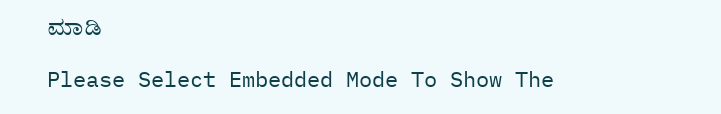ಮಾಡಿ

Please Select Embedded Mode To Show The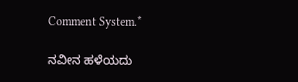Comment System.*

ನವೀನ ಹಳೆಯದು